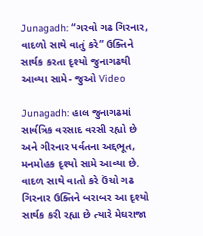Junagadh: “ગરવો ગઢ ગિરનાર, વાદળો સાથે વાતું કરે” ઉક્તિને સાર્થક કરતા દૃશ્યો જુનાગઢથી આવ્યા સામે- જુઓ Video

Junagadh: હાલ જુનાગઢમાં સાર્વત્રિક વરસાદ વરસી રહ્યો છે અને ગીરનાર પર્વતના અદ્દભૂત, મનમોહક દૃશ્યો સામે આવ્યા છે. વાદળ સાથે વાતો કરે ઉંચો ગઢ ગિરનાર ઉક્તિને બરાબર આ દૃશ્યો સાર્થક કરી રહ્યા છે ત્યારે મેઘરાજા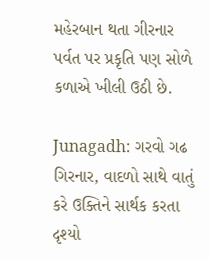મહેરબાન થતા ગીરનાર પર્વત પર પ્રકૃતિ પણ સોળે કળાએ ખીલી ઉઠી છે.

Junagadh: ગરવો ગઢ ગિરનાર, વાદળો સાથે વાતું કરે ઉક્તિને સાર્થક કરતા દૃશ્યો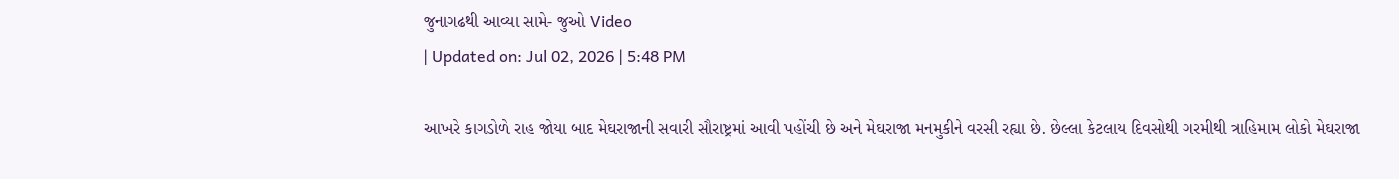જુનાગઢથી આવ્યા સામે- જુઓ Video
| Updated on: Jul 02, 2026 | 5:48 PM

આખરે કાગડોળે રાહ જોયા બાદ મેઘરાજાની સવારી સૌરાષ્ટ્રમાં આવી પહોંચી છે અને મેઘરાજા મનમુકીને વરસી રહ્યા છે. છેલ્લા કેટલાય દિવસોથી ગરમીથી ત્રાહિમામ લોકો મેઘરાજા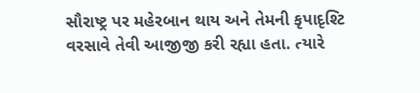સૌરાષ્ટ્ર પર મહેરબાન થાય અને તેમની કૃપાદૃશ્ટિ વરસાવે તેવી આજીજી કરી રહ્યા હતા. ત્યારે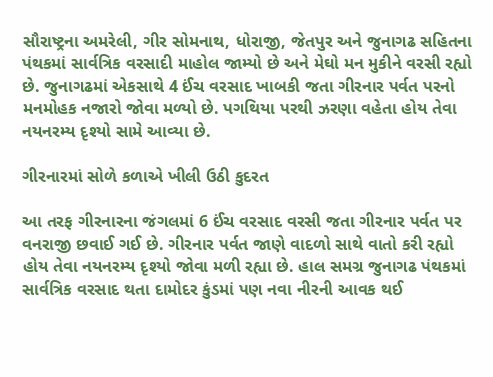સૌરાષ્ટ્રના અમરેલી, ગીર સોમનાથ, ધોરાજી, જેતપુર અને જુનાગઢ સહિતના પંથકમાં સાર્વત્રિક વરસાદી માહોલ જામ્યો છે અને મેઘો મન મુકીને વરસી રહ્યો છે. જુનાગઢમાં એકસાથે 4 ઈંચ વરસાદ ખાબકી જતા ગીરનાર પર્વત પરનો મનમોહક નજારો જોવા મળ્યો છે. પગથિયા પરથી ઝરણા વહેતા હોય તેવા નયનરમ્ય દૃશ્યો સામે આવ્યા છે.

ગીરનારમાં સોળે કળાએ ખીલી ઉઠી કુદરત

આ તરફ ગીરનારના જંગલમાં 6 ઈંચ વરસાદ વરસી જતા ગીરનાર પર્વત પર વનરાજી છવાઈ ગઈ છે. ગીરનાર પર્વત જાણે વાદળો સાથે વાતો કરી રહ્યો હોય તેવા નયનરમ્ય દૃશ્યો જોવા મળી રહ્યા છે. હાલ સમગ્ર જુનાગઢ પંથકમાં સાર્વત્રિક વરસાદ થતા દામોદર કુંડમાં પણ નવા નીરની આવક થઈ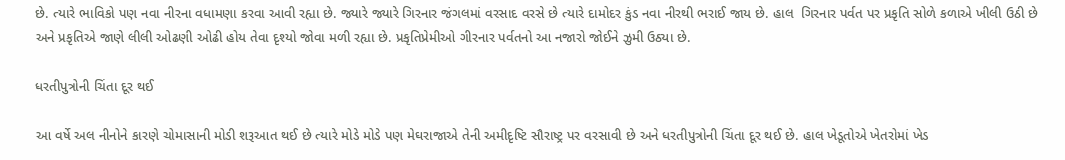છે. ત્યારે ભાવિકો પણ નવા નીરના વધામણા કરવા આવી રહ્યા છે. જ્યારે જ્યારે ગિરનાર જંગલમાં વરસાદ વરસે છે ત્યારે દામોદર કુંડ નવા નીરથી ભરાઈ જાય છે. હાલ  ગિરનાર પર્વત પર પ્રકૃતિ સોળે કળાએ ખીલી ઉઠી છે અને પ્રકૃતિએ જાણે લીલી ઓઢણી ઓઢી હોય તેવા દૃશ્યો જોવા મળી રહ્યા છે. પ્રકૃતિપ્રેમીઓ ગીરનાર પર્વતનો આ નજારો જોઈને ઝુમી ઉઠ્યા છે.

ધરતીપુત્રોની ચિંતા દૂર થઈ

આ વર્ષે અલ નીનોને કારણે ચોમાસાની મોડી શરૂઆત થઈ છે ત્યારે મોડે મોડે પણ મેઘરાજાએ તેની અમીદૃષ્ટિ સૌરાષ્ટ્ર પર વરસાવી છે અને ધરતીપુત્રોની ચિંતા દૂર થઈ છે. હાલ ખેડૂતોએ ખેતરોમાં ખેડ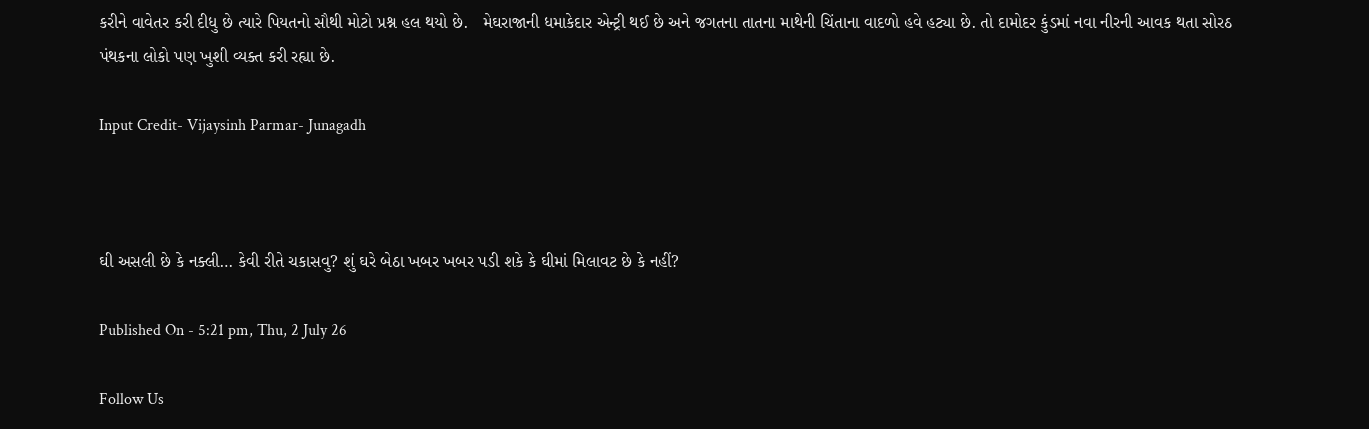કરીને વાવેતર કરી દીધુ છે ત્યારે પિયતનો સૌથી મોટો પ્રશ્ન હલ થયો છે.   મેઘરાજાની ધમાકેદાર એન્ટ્રી થઈ છે અને જગતના તાતના માથેની ચિંતાના વાદળો હવે હટ્યા છે. તો દામોદર કુંડમાં નવા નીરની આવક થતા સોરઠ પંથકના લોકો પણ ખુશી વ્યક્ત કરી રહ્યા છે.

Input Credit- Vijaysinh Parmar- Junagadh



ઘી અસલી છે કે નક્લી… કેવી રીતે ચકાસવુ? શું ઘરે બેઠા ખબર ખબર પડી શકે કે ઘીમાં મિલાવટ છે કે નહીં?

Published On - 5:21 pm, Thu, 2 July 26

Follow Us